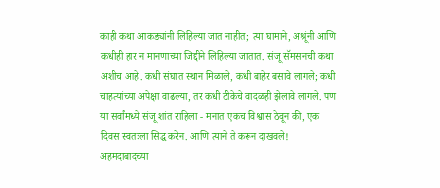काही कथा आकड्यांनी लिहिल्या जात नाहीत; त्या घामाने, अश्रूंनी आणि कधीही हार न मानणाच्या जिद्दीने लिहिल्या जातात. संजू सॅमसनची कथा अशीच आहे. कधी संघात स्थान मिळाले, कधी बाहेर बसावे लागले; कधी चाहत्यांच्या अपेक्षा वाढल्या, तर कधी टीकेचे वादळही झेलावे लागले. पण या सर्वांमध्ये संजू शांत राहिला - मनात एकच विश्वास ठेवून की, एक दिवस स्वतःला सिद्ध करेन. आणि त्याने ते करून दाखवले!
अहमदाबादच्या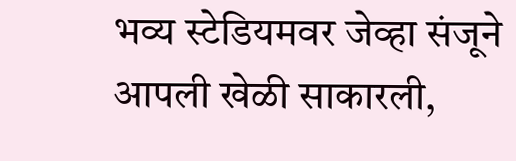भव्य स्टेडियमवर जेव्हा संजूने आपली खेळी साकारली,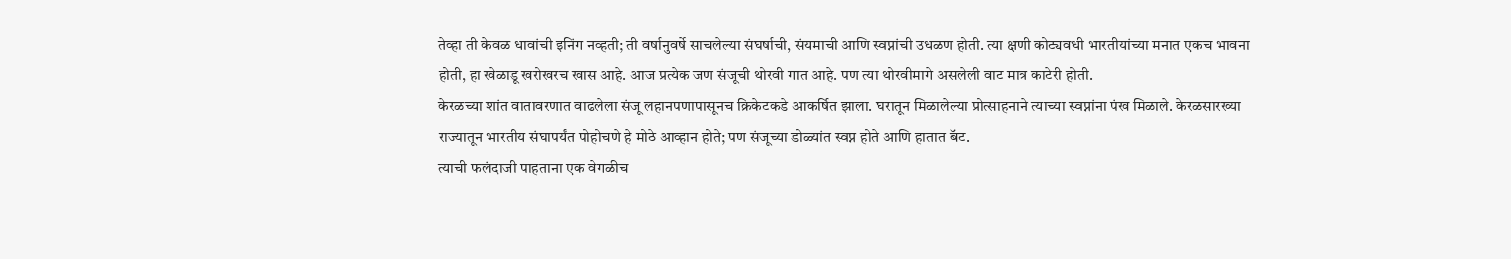तेव्हा ती केवळ धावांची इनिंग नव्हती; ती वर्षानुवर्षे साचलेल्या संघर्षाची, संयमाची आणि स्वप्नांची उधळण होती. त्या क्षणी कोट्यवधी भारतीयांच्या मनात एकच भावना होती, हा खेळाडू खरोखरच खास आहे. आज प्रत्येक जण संजूची थोरवी गात आहे. पण त्या थोरवीमागे असलेली वाट मात्र काटेरी होती.
केरळच्या शांत वातावरणात वाढलेला संजू लहानपणापासूनच क्रिकेटकडे आकर्षित झाला. घरातून मिळालेल्या प्रोत्साहनाने त्याच्या स्वप्नांना पंख मिळाले. केरळसारख्या राज्यातून भारतीय संघापर्यंत पोहोचणे हे मोठे आव्हान होते; पण संजूच्या डोळ्यांत स्वप्न होते आणि हातात बॅट.
त्याची फलंदाजी पाहताना एक वेगळीच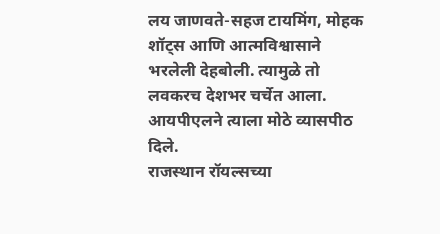लय जाणवते-सहज टायमिंग, मोहक शॉट्स आणि आत्मविश्वासाने भरलेली देहबोली. त्यामुळे तो लवकरच देशभर चर्चेत आला. आयपीएलने त्याला मोठे व्यासपीठ दिले.
राजस्थान रॉयल्सच्या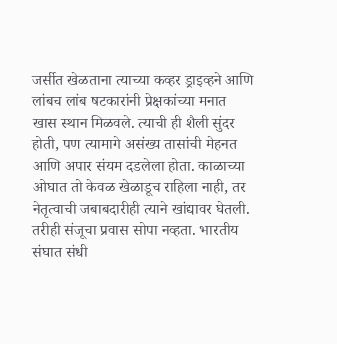जर्सीत खेळताना त्याच्या कव्हर ड्राइव्हने आणि लांबच लांब षटकारांनी प्रेक्षकांच्या मनात खास स्थान मिळवले. त्याची ही शैली सुंदर होती, पण त्यामागे असंख्य तासांची मेहनत आणि अपार संयम दडलेला होता. काळाच्या ओघात तो केवळ खेळाडूच राहिला नाही, तर नेतृत्वाची जबाबदारीही त्याने खांद्यावर घेतली.
तरीही संजूचा प्रवास सोपा नव्हता. भारतीय संघात संधी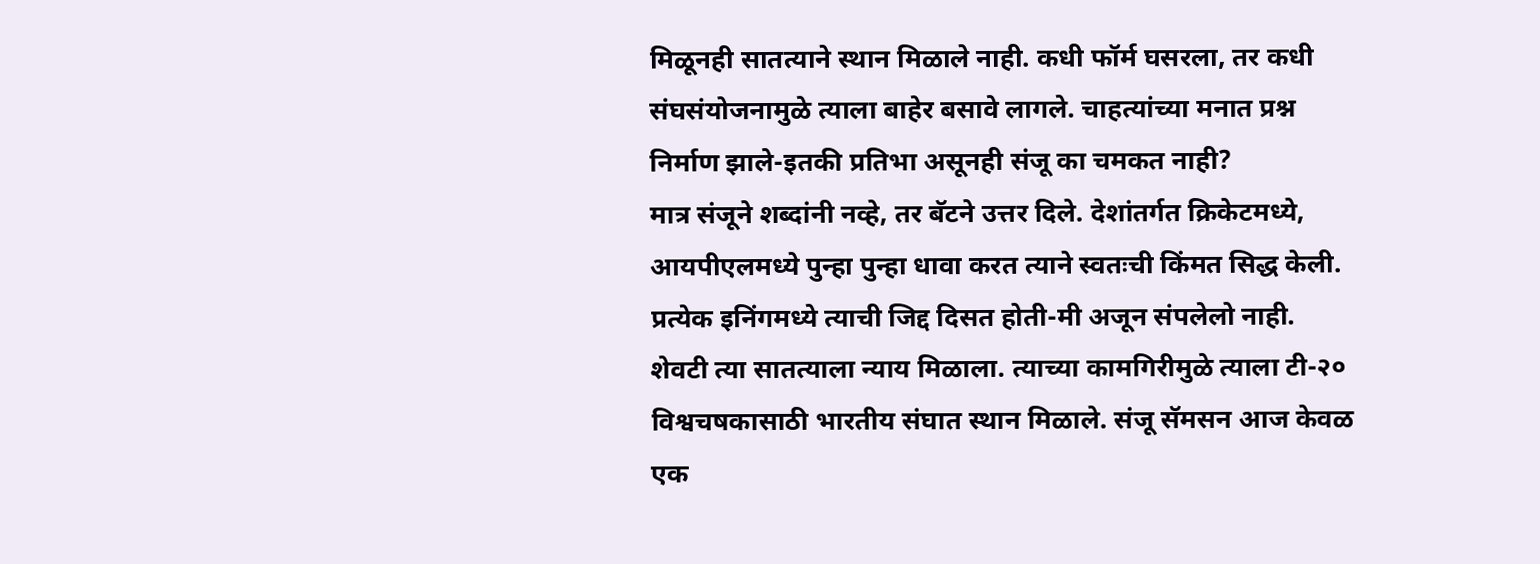मिळूनही सातत्याने स्थान मिळाले नाही. कधी फॉर्म घसरला, तर कधी संघसंयोजनामुळे त्याला बाहेर बसावे लागले. चाहत्यांच्या मनात प्रश्न निर्माण झाले-इतकी प्रतिभा असूनही संजू का चमकत नाही?
मात्र संजूने शब्दांनी नव्हे, तर बॅटने उत्तर दिले. देशांतर्गत क्रिकेटमध्ये, आयपीएलमध्ये पुन्हा पुन्हा धावा करत त्याने स्वतःची किंमत सिद्ध केली. प्रत्येक इनिंगमध्ये त्याची जिद्द दिसत होती-मी अजून संपलेलो नाही.
शेवटी त्या सातत्याला न्याय मिळाला. त्याच्या कामगिरीमुळे त्याला टी-२० विश्वचषकासाठी भारतीय संघात स्थान मिळाले. संजू सॅमसन आज केवळ एक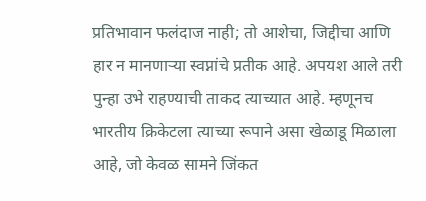प्रतिभावान फलंदाज नाही; तो आशेचा, जिद्दीचा आणि हार न मानणाऱ्या स्वप्नांचे प्रतीक आहे. अपयश आले तरी पुन्हा उभे राहण्याची ताकद त्याच्यात आहे. म्हणूनच भारतीय क्रिकेटला त्याच्या रूपाने असा खेळाडू मिळाला आहे, जो केवळ सामने जिंकत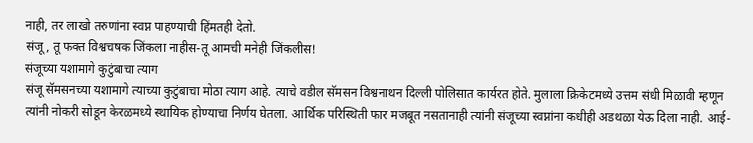नाही, तर लाखो तरुणांना स्वप्न पाहण्याची हिंमतही देतो.
संजू, तू फक्त विश्वचषक जिंकला नाहीस-तू आमची मनेही जिंकलीस!
संजूच्या यशामागे कुटुंबाचा त्याग
संजू सॅमसनच्या यशामागे त्याच्या कुटुंबाचा मोठा त्याग आहे. त्याचे वडील सॅमसन विश्वनाथन दिल्ली पोलिसात कार्यरत होते. मुलाला क्रिकेटमध्ये उत्तम संधी मिळावी म्हणून त्यांनी नोकरी सोडून केरळमध्ये स्थायिक होण्याचा निर्णय घेतला. आर्थिक परिस्थिती फार मजबूत नसतानाही त्यांनी संजूच्या स्वप्नांना कधीही अडथळा येऊ दिला नाही. आई-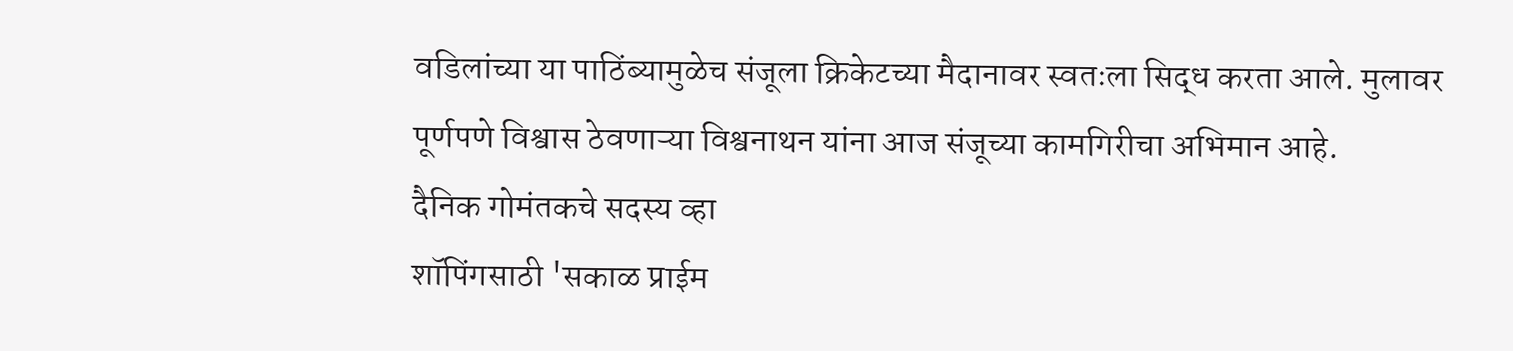वडिलांच्या या पाठिंब्यामुळेच संजूला क्रिकेटच्या मैदानावर स्वतःला सिद्ध करता आले. मुलावर पूर्णपणे विश्वास ठेवणाऱ्या विश्वनाथन यांना आज संजूच्या कामगिरीचा अभिमान आहे.
दैनिक गोमंतकचे सदस्य व्हा
शॉपिंगसाठी 'सकाळ प्राईम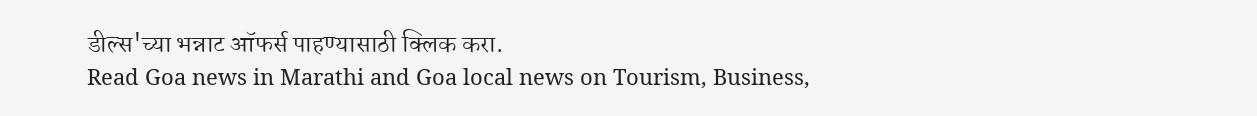डील्स'च्या भन्नाट ऑफर्स पाहण्यासाठी क्लिक करा.
Read Goa news in Marathi and Goa local news on Tourism, Business,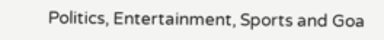Politics, Entertainment, Sports and Goa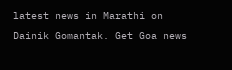latest news in Marathi on Dainik Gomantak. Get Goa news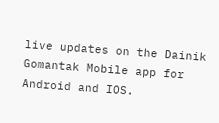live updates on the Dainik Gomantak Mobile app for Android and IOS.